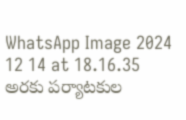WhatsApp Image 2024 12 14 at 18.16.35
అరకు పర్యాటకుల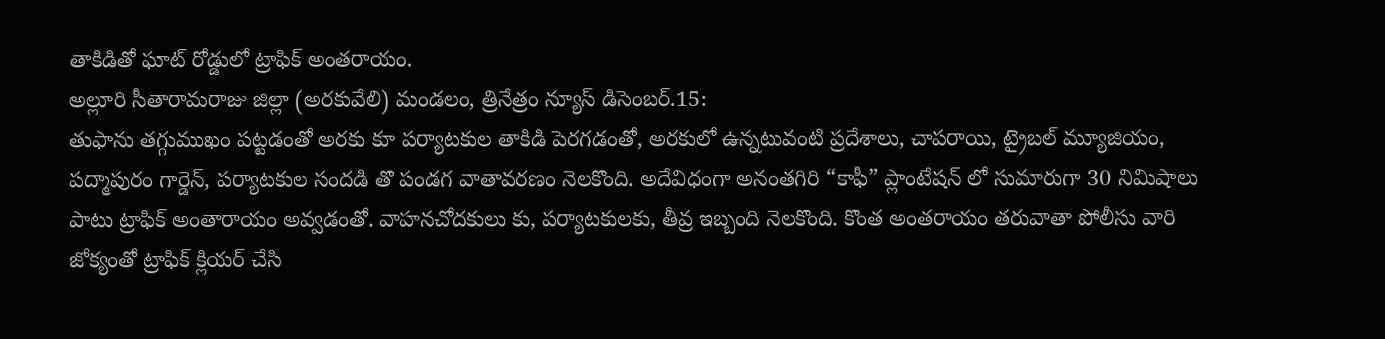తాకిడితో ఘాట్ రోడ్డులో ట్రాఫిక్ అంతరాయం.
అల్లూరి సీతారామరాజు జిల్లా (అరకువేలి) మండలం, త్రినేత్రం న్యూస్ డిసెంబర్.15:
తుఫాను తగ్గుముఖం పట్టడంతో అరకు కూ పర్యాటకుల తాకిడి పెరగడంతో, అరకులో ఉన్నటువంటి ప్రదేశాలు, చాపరాయి, ట్రైబల్ మ్యూజియం, పద్మాపురం గార్డెన్, పర్యాటకుల సందడి తొ పండగ వాతావరణం నెలకొంది. అదేవిధంగా అనంతగిరి “కాఫీ” ప్లాంటేషన్ లో సుమారుగా 30 నిమిషాలు పాటు ట్రాఫిక్ అంతారాయం అవ్వడంతో. వాహనచోదకులు కు, పర్యాటకులకు, తీవ్ర ఇబ్బంది నెలకొంది. కొంత అంతరాయం తరువాతా పోలీసు వారి జోక్యంతో ట్రాఫిక్ క్లియర్ చేసి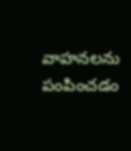వాహనలను పంపించడం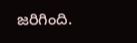జరిగింది.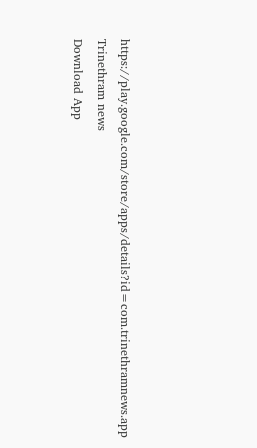https://play.google.com/store/apps/details?id=com.trinethramnews.app
Trinethram news
Download App